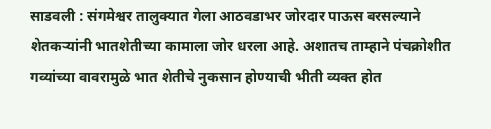साडवली : संगमेश्वर तालुक्यात गेला आठवडाभर जोरदार पाऊस बरसल्याने शेतकऱ्यांनी भातशेतीच्या कामाला जोर धरला आहे. अशातच ताम्हाने पंचक्रोशीत गव्यांच्या वावरामुळे भात शेतीचे नुकसान होण्याची भीती व्यक्त होत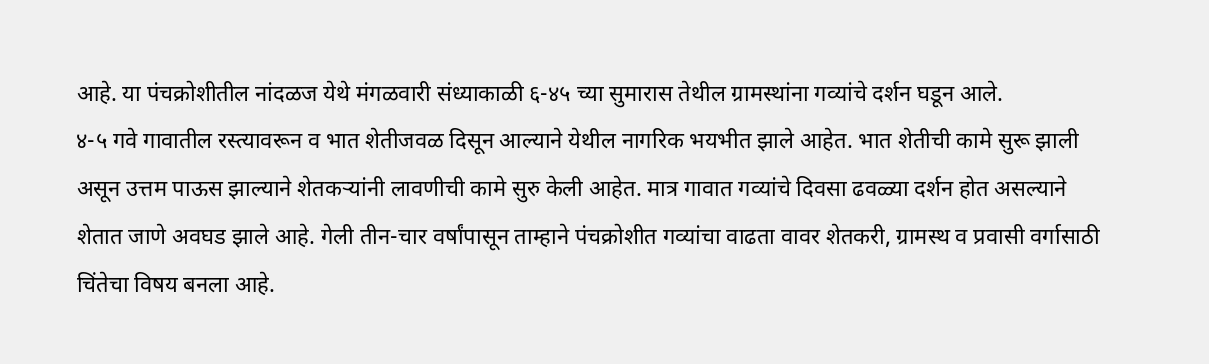आहे. या पंचक्रोशीतील नांदळज येथे मंगळवारी संध्याकाळी ६-४५ च्या सुमारास तेथील ग्रामस्थांना गव्यांचे दर्शन घडून आले.
४-५ गवे गावातील रस्त्यावरून व भात शेतीजवळ दिसून आल्याने येथील नागरिक भयभीत झाले आहेत. भात शेतीची कामे सुरू झाली असून उत्तम पाऊस झाल्याने शेतकऱ्यांनी लावणीची कामे सुरु केली आहेत. मात्र गावात गव्यांचे दिवसा ढवळ्या दर्शन होत असल्याने शेतात जाणे अवघड झाले आहे. गेली तीन-चार वर्षांपासून ताम्हाने पंचक्रोशीत गव्यांचा वाढता वावर शेतकरी, ग्रामस्थ व प्रवासी वर्गासाठी चिंतेचा विषय बनला आहे.